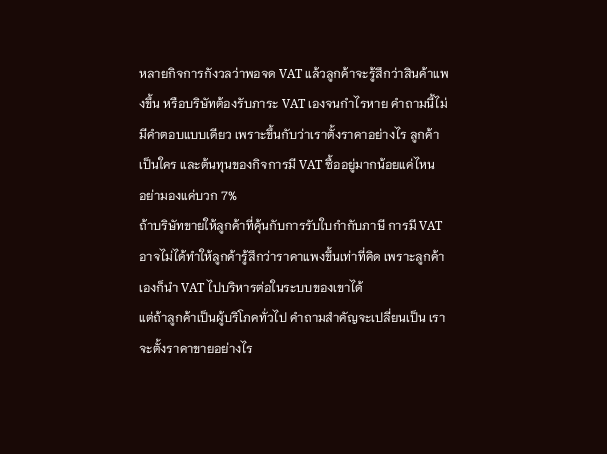หลายกิจการกังวลว่าพอจด VAT แล้วลูกค้าจะรู้สึกว่าสินค้าแพงขึ้น หรือบริษัทต้องรับภาระ VAT เองจนกำไรหาย คำถามนี้ไม่มีคำตอบแบบเดียว เพราะขึ้นกับว่าเราตั้งราคาอย่างไร ลูกค้าเป็นใคร และต้นทุนของกิจการมี VAT ซื้ออยู่มากน้อยแค่ไหน
อย่ามองแค่บวก 7%
ถ้าบริษัทขายให้ลูกค้าที่คุ้นกับการรับใบกำกับภาษี การมี VAT อาจไม่ได้ทำให้ลูกค้ารู้สึกว่าราคาแพงขึ้นเท่าที่คิด เพราะลูกค้าเองก็นำ VAT ไปบริหารต่อในระบบของเขาได้
แต่ถ้าลูกค้าเป็นผู้บริโภคทั่วไป คำถามสำคัญจะเปลี่ยนเป็น เราจะตั้งราคาขายอย่างไร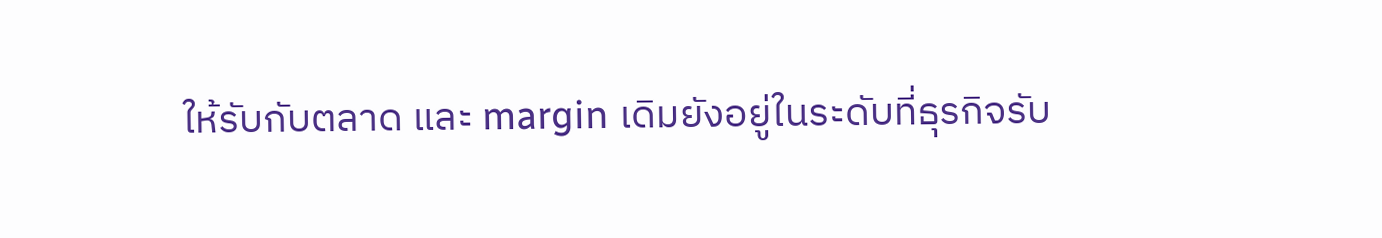ให้รับกับตลาด และ margin เดิมยังอยู่ในระดับที่ธุรกิจรับ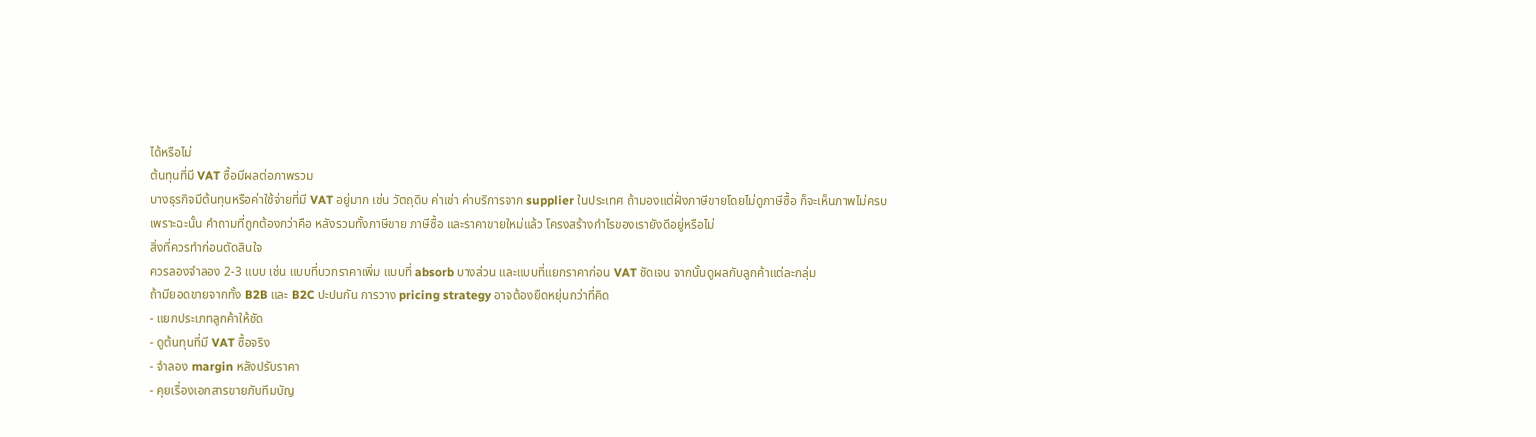ได้หรือไม่
ต้นทุนที่มี VAT ซื้อมีผลต่อภาพรวม
บางธุรกิจมีต้นทุนหรือค่าใช้จ่ายที่มี VAT อยู่มาก เช่น วัตถุดิบ ค่าเช่า ค่าบริการจาก supplier ในประเทศ ถ้ามองแต่ฝั่งภาษีขายโดยไม่ดูภาษีซื้อ ก็จะเห็นภาพไม่ครบ
เพราะฉะนั้น คำถามที่ถูกต้องกว่าคือ หลังรวมทั้งภาษีขาย ภาษีซื้อ และราคาขายใหม่แล้ว โครงสร้างกำไรของเรายังดีอยู่หรือไม่
สิ่งที่ควรทำก่อนตัดสินใจ
ควรลองจำลอง 2-3 แบบ เช่น แบบที่บวกราคาเพิ่ม แบบที่ absorb บางส่วน และแบบที่แยกราคาก่อน VAT ชัดเจน จากนั้นดูผลกับลูกค้าแต่ละกลุ่ม
ถ้ามียอดขายจากทั้ง B2B และ B2C ปะปนกัน การวาง pricing strategy อาจต้องยืดหยุ่นกว่าที่คิด
- แยกประเภทลูกค้าให้ชัด
- ดูต้นทุนที่มี VAT ซื้อจริง
- จำลอง margin หลังปรับราคา
- คุยเรื่องเอกสารขายกับทีมบัญ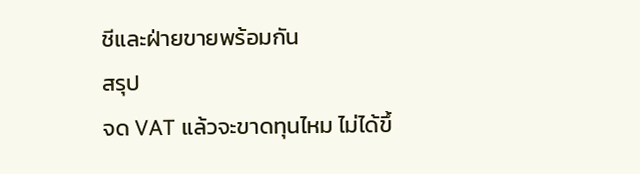ชีและฝ่ายขายพร้อมกัน
สรุป
จด VAT แล้วจะขาดทุนไหม ไม่ได้ขึ้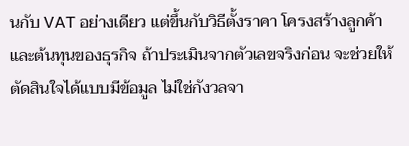นกับ VAT อย่างเดียว แต่ขึ้นกับวิธีตั้งราคา โครงสร้างลูกค้า และต้นทุนของธุรกิจ ถ้าประเมินจากตัวเลขจริงก่อน จะช่วยให้ตัดสินใจได้แบบมีข้อมูล ไม่ใช่กังวลจา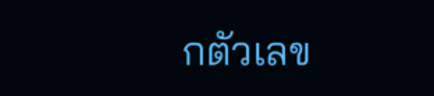กตัวเลข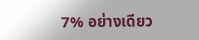7% อย่างเดียว